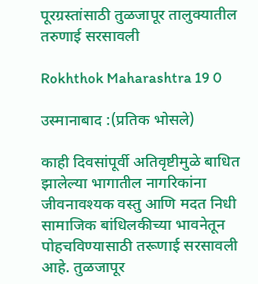पूरग्रस्तांसाठी तुळजापूर तालुक्यातील तरुणाई सरसावली

Rokhthok Maharashtra 19 0

उस्मानाबाद :(प्रतिक भोसले)

काही दिवसांपूर्वी अतिवृष्टीमुळे बाधित झालेल्या भागातील नागरिकांना जीवनावश्यक वस्तु आणि मदत निधी सामाजिक बांधिलकीच्या भावनेतून पोहचविण्यासाठी तरूणाई सरसावली आहे. तुळजापूर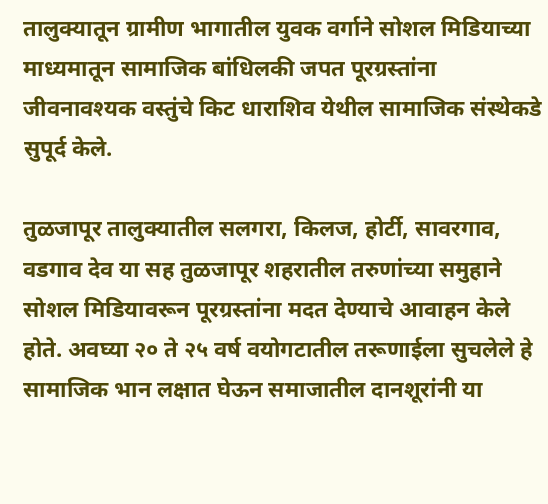तालुक्यातून ग्रामीण भागातील युवक वर्गाने सोशल मिडियाच्या माध्यमातून सामाजिक बांधिलकी जपत पूरग्रस्तांना जीवनावश्यक वस्तुंचे किट धाराशिव येथील सामाजिक संस्थेकडे सुपूर्द केले.

तुळजापूर तालुक्यातील सलगरा, किलज, होर्टी, सावरगाव, वडगाव देव या सह तुळजापूर शहरातील तरुणांच्या समुहाने सोशल मिडियावरून पूरग्रस्तांना मदत देण्याचे आवाहन केले होते. अवघ्या २० ते २५ वर्ष वयोगटातील तरूणाईला सुचलेले हे सामाजिक भान लक्षात घेऊन समाजातील दानशूरांनी या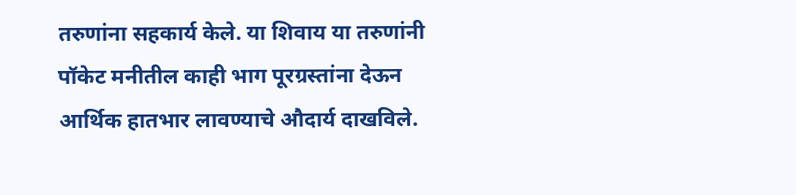तरुणांना सहकार्य केले. या शिवाय या तरुणांनी पॉकेट मनीतील काही भाग पूरग्रस्तांना देऊन आर्थिक हातभार लावण्याचे औदार्य दाखविले.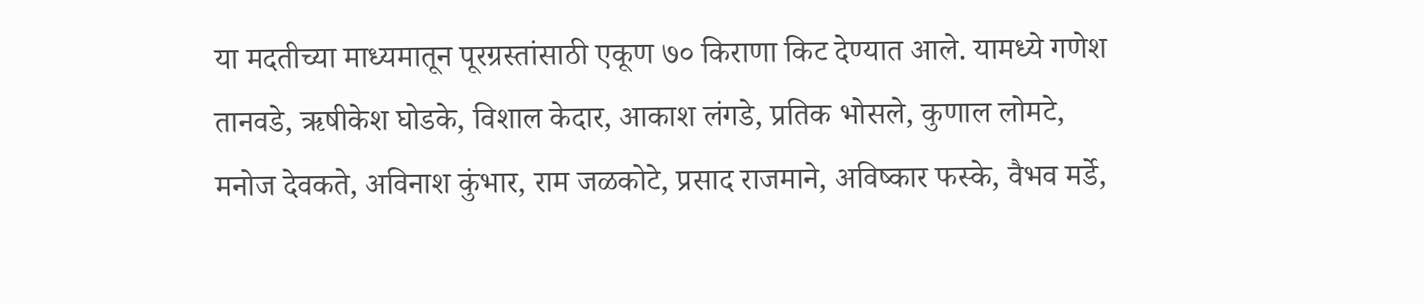या मदतीच्या माध्यमातून पूरग्रस्तांसाठी एकूण ७० किराणा किट देण्यात आले. यामध्ये गणेश तानवडे, ऋषीकेश घोडके, विशाल केदार, आकाश लंगडे, प्रतिक भोसले, कुणाल लोमटे, मनोज देवकते, अविनाश कुंभार, राम जळकोटे, प्रसाद राजमाने, अविष्कार फस्के, वैभव मर्डे,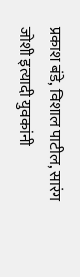प्रकाश बंडे, विशाल पाटील, सारंग जोशी इत्यादी युवकांनी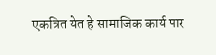एकत्रित येत हे सामाजिक कार्य पार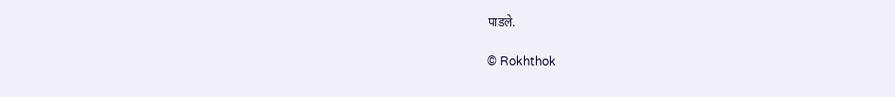पाडले.

© Rokhthok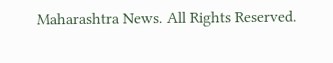Maharashtra News. All Rights Reserved.